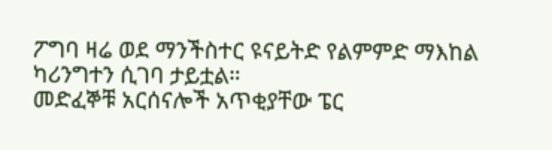ፖግባ ዛሬ ወደ ማንችስተር ዩናይትድ የልምምድ ማእከል ካሪንግተን ሲገባ ታይቷል።
መድፈኞቹ አርሰናሎች አጥቂያቸው ፔር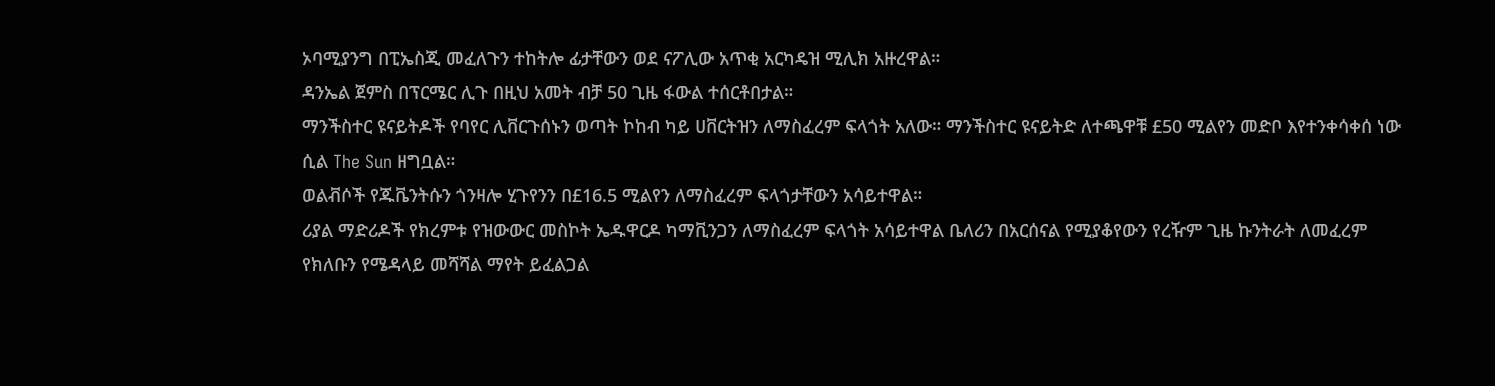ኦባሚያንግ በፒኤስጂ መፈለጉን ተከትሎ ፊታቸውን ወደ ናፖሊው አጥቂ አርካዴዝ ሚሊክ አዙረዋል።
ዳንኤል ጀምስ በፕርሜር ሊጉ በዚህ አመት ብቻ 50 ጊዜ ፋውል ተሰርቶበታል።
ማንችስተር ዩናይትዶች የባየር ሊቨርጉሰኑን ወጣት ኮከብ ካይ ሀቨርትዝን ለማስፈረም ፍላጎት አለው። ማንችስተር ዩናይትድ ለተጫዋቹ £50 ሚልየን መድቦ እየተንቀሳቀሰ ነው ሲል The Sun ዘግቧል።
ወልቭሶች የጁቬንትሱን ጎንዛሎ ሂጉየንን በ£16.5 ሚልየን ለማስፈረም ፍላጎታቸውን አሳይተዋል።
ሪያል ማድሪዶች የክረምቱ የዝውውር መስኮት ኤዱዋርዶ ካማቪንጋን ለማስፈረም ፍላጎት አሳይተዋል ቤለሪን በአርሰናል የሚያቆየውን የረዥም ጊዜ ኩንትራት ለመፈረም የክለቡን የሜዳላይ መሻሻል ማየት ይፈልጋል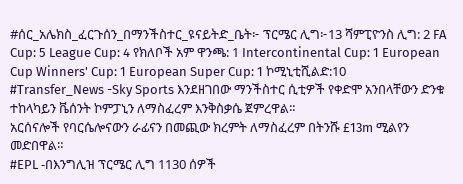#ሰር_አሌክስ_ፈርጉሰን_በማንችስተር_ዩናይትድ_ቤት፦ ፕርሜር ሊግ፦13 ሻምፒዮንስ ሊግ: 2 FA Cup: 5 League Cup: 4 የክለቦች አም ዋንጫ: 1 Intercontinental Cup: 1 European Cup Winners' Cup: 1 European Super Cup: 1 ኮሚኒቲሺልድ:10
#Transfer_News -Sky Sports እንደዘገበው ማንችስተር ሲቲዎች የቀድሞ አንበላቸውን ድንቁ ተከላካይን ቬሰንት ኮምፓኒን ለማስፈረም እንቅስቃሴ ጀምረዋል።
አርሰናሎች የባርሴሎናውን ራፊናን በመጪው ክረምት ለማስፈረም በትንሹ £13m ሚልየን መድበዋል።
#EPL -በእንግሊዝ ፕርሜር ሊግ 1130 ሰዎች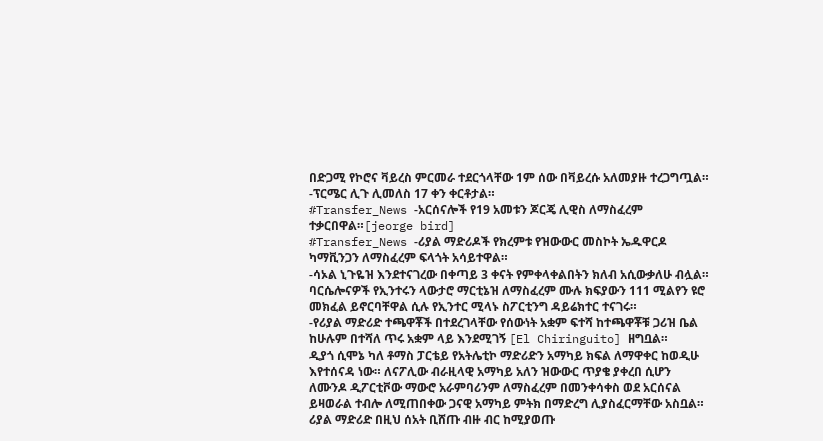በድጋሚ የኮሮና ቫይረስ ምርመራ ተደርጎላቸው 1ም ሰው በቫይረሱ አለመያዙ ተረጋግጧል። -ፕርሜር ሊጉ ሊመለስ 17 ቀን ቀርቶታል።
#Transfer_News -አርሰናሎች የ19 አመቱን ጆርጄ ሊዊስ ለማስፈረም ተቃርበዋል።[jeorge bird]
#Transfer_News -ሪያል ማድሪዶች የክረምቱ የዝውውር መስኮት ኤዱዋርዶ ካማቪንጋን ለማስፈረም ፍላጎት አሳይተዋል።
-ሳኦል ኒጉዬዝ እንደተናገረው በቀጣይ 3 ቀናት የምቀላቀልበትን ክለብ አሲውቃለሁ ብሏል።
ባርሴሎናዎች የኢንተሩን ላውታሮ ማርቲኔዝ ለማስፈረም ሙሉ ክፍያውን 111 ሚልየን ዩሮ መክፈል ይኖርባቸዋል ሲሉ የኢንተር ሚላኑ ስፖርቲንግ ዳይሬክተር ተናገሩ።
-የሪያል ማድሪድ ተጫዋቾች በተደረገላቸው የሰውነት አቋም ፍተሻ ከተጫዋቾቹ ጋሪዝ ቤል ከሁሉም በተሻለ ጥሩ አቋም ላይ እንደሚገኝ [El Chiringuito] ዘግቧል።
ዲያጎ ሲሞኔ ካለ ቶማስ ፓርቴይ የአትሌቲኮ ማድሪድን አማካይ ክፍል ለማዋቀር ከወዲሁ እየተሰናዳ ነው። ለናፖሊው ብራዚላዊ አማካይ አለን ዝውውር ጥያቄ ያቀረበ ሲሆን ለሙንዶ ዲፖርቲቮው ማውሮ አራምባሪንም ለማስፈረም በመንቀሳቀስ ወደ አርሰናል ይዛወራል ተብሎ ለሚጠበቀው ጋናዊ አማካይ ምትክ በማድረግ ሊያስፈርማቸው አስቧል።
ሪያል ማድሪድ በዚህ ሰአት ቢሸጡ ብዙ ብር ከሚያወጡ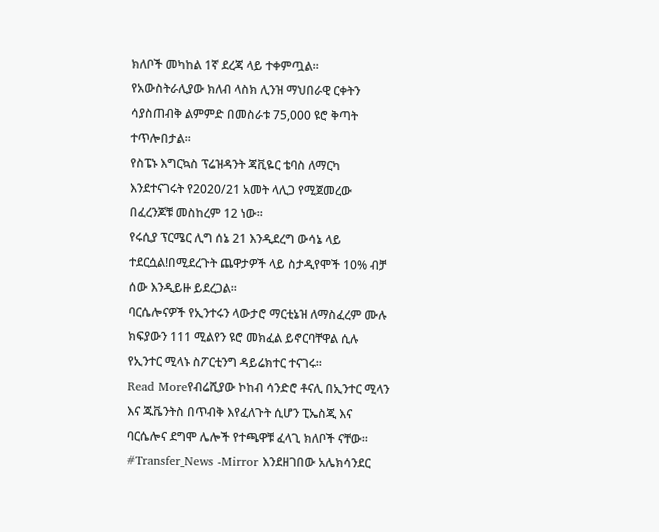ክለቦች መካከል 1ኛ ደረጃ ላይ ተቀምጧል።
የአውስትራሊያው ክለብ ላስክ ሊንዝ ማህበራዊ ርቀትን ሳያስጠብቅ ልምምድ በመስራቱ 75,000 ዩሮ ቅጣት ተጥሎበታል።
የስፔኑ እግርኳስ ፕሬዝዳንት ጃቪዬር ቴባስ ለማርካ እንደተናገሩት የ2020/21 አመት ላሊጋ የሚጀመረው በፈረንጆቹ መስከረም 12 ነው።
የሩሲያ ፕርሜር ሊግ ሰኔ 21 እንዲደረግ ውሳኔ ላይ ተደርሷል!በሚደረጉት ጨዋታዎች ላይ ስታዲየሞች 10% ብቻ ሰው እንዲይዙ ይደረጋል።
ባርሴሎናዎች የኢንተሩን ላውታሮ ማርቲኔዝ ለማስፈረም ሙሉ ክፍያውን 111 ሚልየን ዩሮ መክፈል ይኖርባቸዋል ሲሉ የኢንተር ሚላኑ ስፖርቲንግ ዳይሬክተር ተናገሩ።
Read Moreየብሬሺያው ኮከብ ሳንድሮ ቶናሊ በኢንተር ሚላን እና ጁቬንትስ በጥብቅ እየፈለጉት ሲሆን ፒኤስጂ እና ባርሴሎና ደግሞ ሌሎች የተጫዋቹ ፈላጊ ክለቦች ናቸው።
#Transfer_News -Mirror እንደዘገበው አሌክሳንደር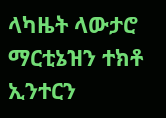ላካዜት ላውታሮ ማርቲኔዝን ተክቶ ኢንተርን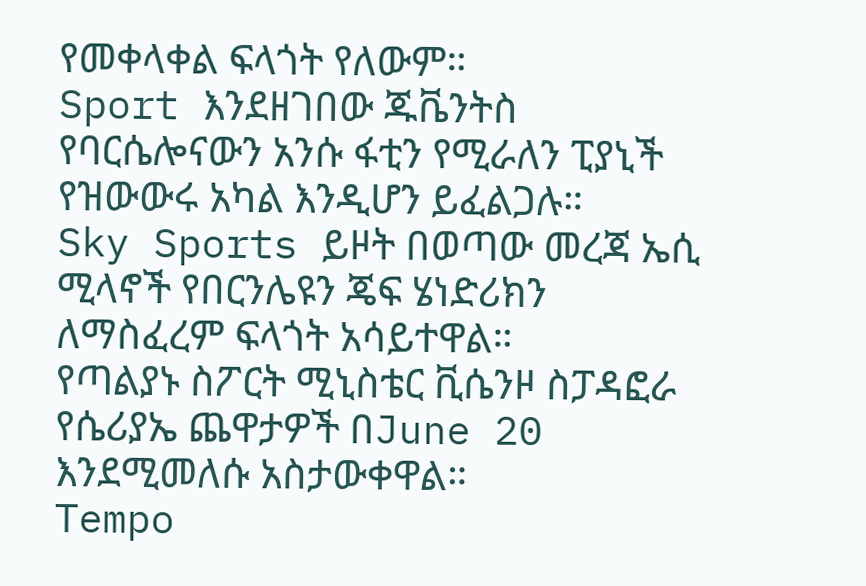የመቀላቀል ፍላጎት የለውም።
Sport እንደዘገበው ጁቬንትስ የባርሴሎናውን አንሱ ፋቲን የሚራለን ፒያኒች የዝውውሩ አካል እንዲሆን ይፈልጋሉ።
Sky Sports ይዞት በወጣው መረጃ ኤሲ ሚላኖች የበርንሌዩን ጄፍ ሄነድሪክን ለማስፈረም ፍላጎት አሳይተዋል።
የጣልያኑ ስፖርት ሚኒስቴር ቪሴንዞ ስፓዳፎራ የሴሪያኤ ጨዋታዎች በJune 20 እንደሚመለሱ አስታውቀዋል።
Tempo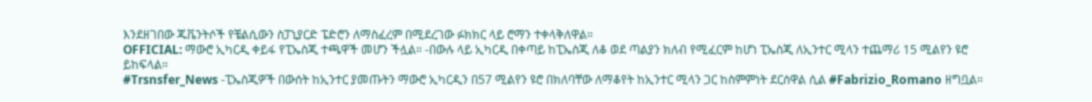እንደዘገበው ጁቬንትሶች የቼልሲውን ስፓኒያርድ ፔድሮን ለማስፈረም በሚደረገው ፉክክር ላይ ሮማን ተቀላቅለዋል።
OFFICIAL: ማውሮ ኢካርዲ ቀይፋ የፒኤስጂ ተጫዋች መሆን ችሏል። -በውሉ ላይ ኢካርዲ በቀጣይ ከፒኤስጂ ለቆ ወደ ጣልያን ክለብ የሚፈርም ከሆነ ፒኤስጂ ለኢንተር ሚላን ተጨማሪ 15 ሚልየን ዩሮ ይከፍላል።
#Trsnsfer_News -ፒኤስጂዎች በውሰት ከኢንተር ያመጡትን ማውሮ ኢካርዲን በ57 ሚልየን ዩሮ በክለባቸው ለማቆየት ከኢንተር ሚላን ጋር ከስምምነት ደርሰዋል ሲል #Fabrizio_Romano ዘግቧል።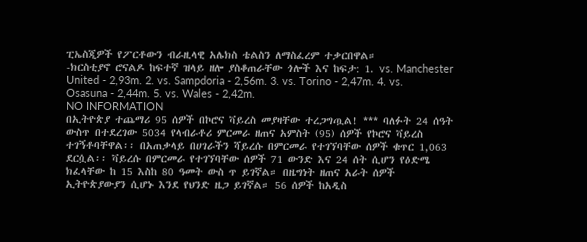ፒኤስጂዎች የፖርቶውን ብራዚላዊ አሌክስ ቴልስን ለማስፈረም ተቃርበዋል።
-ክርስቲያኖ ሮናልዶ ከፍተኛ ዝላይ ዘሎ ያስቆጠራቸው ጎሎች እና ከፍታ: 1. vs. Manchester United - 2,93m. 2. vs. Sampdoria - 2,56m. 3. vs. Torino - 2,47m. 4. vs. Osasuna - 2,44m. 5. vs. Wales - 2,42m.
NO INFORMATION
በኢትዮጵያ ተጨማሪ 95 ሰዎች በኮሮና ቫይረስ መያዛቸው ተረጋግጧል! *** ባለፉት 24 ሰዓት ውስጥ በተደረገው 5034 የላብራቶሪ ምርመራ ዘጠና አምስት (95) ሰዎች የኮሮና ቫይረስ ተገኝቶባቸዋል፡፡ በአጠቃላይ በሀገራችን ሻይረሱ በምርመራ የተገኘባቸው ሰዎች ቁጥር 1,063 ደርሷል፡፡ ቫይረሱ በምርመራ የተገኘባቸው ሰዎች 71 ውንድ እና 24 ሰት ሲሆን የዕድሜ ክፈላቸው ከ 15 እስከ 80 ዓመት ውስ ጥ ይገኛል። በዜግነት ዘጠና አራት ሰዎች ኢትዮጵያውያን ሲሆኑ እንደ የህንድ ዜጋ ይገኛል። 56 ሰዎች ከአዲስ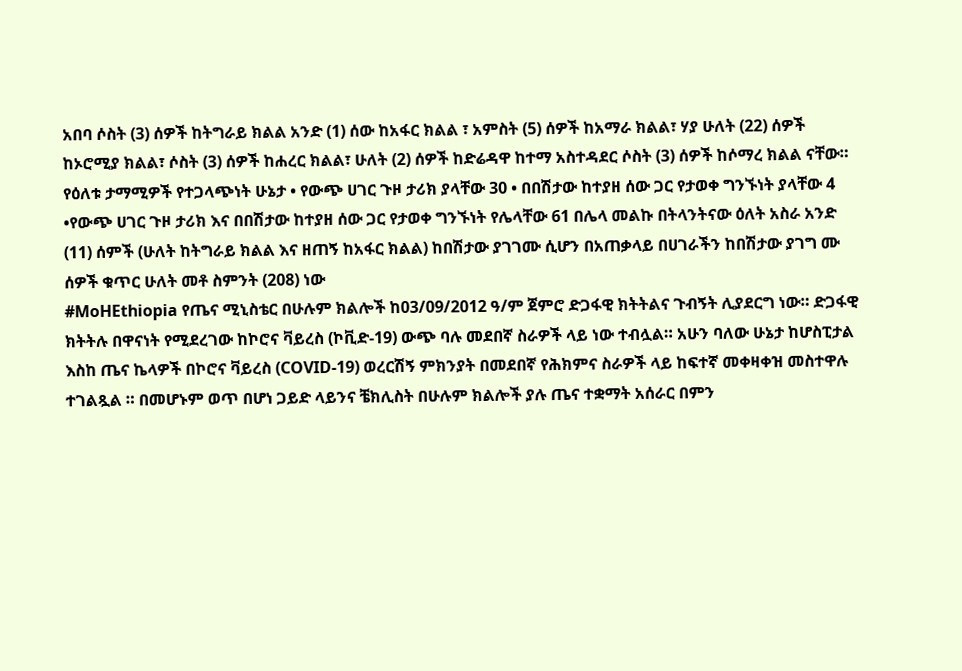አበባ ሶስት (3) ሰዎች ከትግራይ ክልል አንድ (1) ሰው ከአፋር ክልል ፣ አምስት (5) ሰዎች ከአማራ ክልል፣ ሃያ ሁለት (22) ሰዎች ከኦሮሚያ ክልል፣ ሶስት (3) ሰዎች ከሐረር ክልል፣ ሁለት (2) ሰዎች ከድሬዳዋ ከተማ አስተዳደር ሶስት (3) ሰዎች ከሶማረ ክልል ናቸው። የዕለቱ ታማሚዎች የተጋላጭነት ሁኔታ • የውጭ ሀገር ጉዞ ታሪክ ያላቸው 30 • በበሽታው ከተያዘ ሰው ጋር የታወቀ ግንኙነት ያላቸው 4 •የውጭ ሀገር ጉዞ ታሪክ እና በበሽታው ከተያዘ ሰው ጋር የታወቀ ግንኙነት የሌላቸው 61 በሌላ መልኩ በትላንትናው ዕለት አስራ አንድ (11) ሰምች (ሁለት ከትግራይ ክልል እና ዘጠኝ ከአፋር ክልል) ከበሽታው ያገገሙ ሲሆን በአጠቃላይ በሀገራችን ከበሽታው ያገግ ሙ ሰዎች ቁጥር ሁለት መቶ ስምንት (208) ነው
#MoHEthiopia የጤና ሚኒስቴር በሁሉም ክልሎች ከ03/09/2012 ዓ/ም ጀምሮ ድጋፋዊ ክትትልና ጉብኝት ሊያደርግ ነው። ድጋፋዊ ክትትሉ በዋናነት የሚደረገው ከኮሮና ቫይረስ (ኮቪድ-19) ውጭ ባሉ መደበኛ ስራዎች ላይ ነው ተብሏል። አሁን ባለው ሁኔታ ከሆስፒታል እስከ ጤና ኬላዎች በኮሮና ቫይረስ (COVID-19) ወረርሽኝ ምክንያት በመደበኛ የሕክምና ስራዎች ላይ ከፍተኛ መቀዛቀዝ መስተዋሉ ተገልጿል ። በመሆኑም ወጥ በሆነ ጋይድ ላይንና ቼክሊስት በሁሉም ክልሎች ያሉ ጤና ተቋማት አሰራር በምን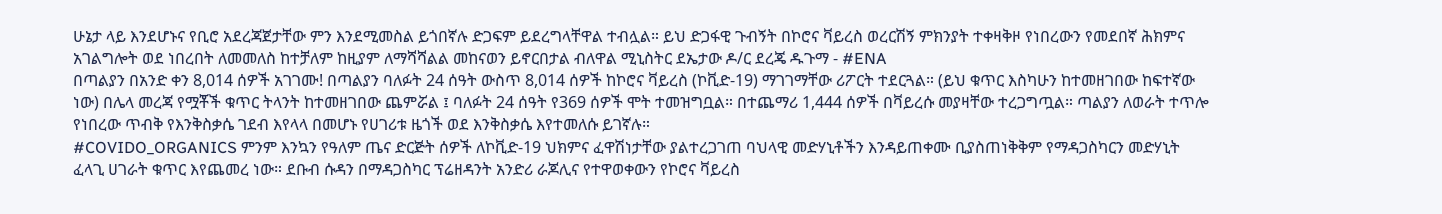ሁኔታ ላይ እንደሆኑና የቢሮ አደረጃጀታቸው ምን እንደሚመስል ይጎበኛሉ ድጋፍም ይደረግላቸዋል ተብሏል። ይህ ድጋፋዊ ጉብኝት በኮሮና ቫይረስ ወረርሽኝ ምክንያት ተቀዛቅዞ የነበረውን የመደበኛ ሕክምና አገልግሎት ወደ ነበረበት ለመመለስ ከተቻለም ከዚያም ለማሻሻልል መከናወን ይኖርበታል ብለዋል ሚኒስትር ደኤታው ዶ/ር ደረጄ ዱጉማ - #ENA
በጣልያን በአንድ ቀን 8,014 ሰዎች አገገሙ! በጣልያን ባለፉት 24 ሰዓት ውስጥ 8,014 ሰዎች ከኮሮና ቫይረስ (ኮቪድ-19) ማገገማቸው ሪፖርት ተደርጓል። (ይህ ቁጥር እስካሁን ከተመዘገበው ከፍተኛው ነው) በሌላ መረጃ የሟቾች ቁጥር ትላንት ከተመዘገበው ጨምሯል ፤ ባለፉት 24 ሰዓት የ369 ሰዎች ሞት ተመዝግቧል። በተጨማሪ 1,444 ሰዎች በቫይረሱ መያዛቸው ተረጋግጧል። ጣልያን ለወራት ተጥሎ የነበረው ጥብቅ የእንቅስቃሴ ገደብ እየላላ በመሆኑ የሀገሪቱ ዜጎች ወደ እንቅስቃሴ እየተመለሱ ይገኛሉ።
#COVIDO_ORGANICS ምንም እንኳን የዓለም ጤና ድርጅት ሰዎች ለኮቪድ-19 ህክምና ፈዋሽነታቸው ያልተረጋገጠ ባህላዊ መድሃኒቶችን እንዳይጠቀሙ ቢያስጠነቅቅም የማዳጋስካርን መድሃኒት ፈላጊ ሀገራት ቁጥር እየጨመረ ነው። ደቡብ ሱዳን በማዳጋስካር ፕሬዘዳንት አንድሪ ራጆሊና የተዋወቀውን የኮሮና ቫይረስ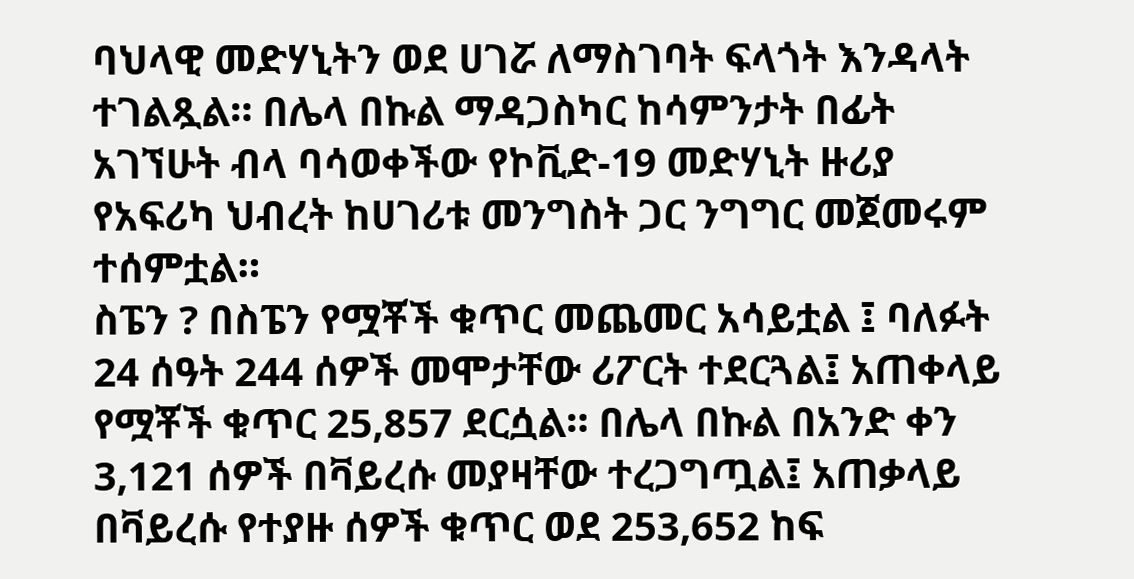ባህላዊ መድሃኒትን ወደ ሀገሯ ለማስገባት ፍላጎት እንዳላት ተገልጿል። በሌላ በኩል ማዳጋስካር ከሳምንታት በፊት አገኘሁት ብላ ባሳወቀችው የኮቪድ-19 መድሃኒት ዙሪያ የአፍሪካ ህብረት ከሀገሪቱ መንግስት ጋር ንግግር መጀመሩም ተሰምቷል።
ስፔን ? በስፔን የሟቾች ቁጥር መጨመር አሳይቷል ፤ ባለፉት 24 ሰዓት 244 ሰዎች መሞታቸው ሪፖርት ተደርጓል፤ አጠቀላይ የሟቾች ቁጥር 25,857 ደርሷል። በሌላ በኩል በአንድ ቀን 3,121 ሰዎች በቫይረሱ መያዛቸው ተረጋግጧል፤ አጠቃላይ በቫይረሱ የተያዙ ሰዎች ቁጥር ወደ 253,652 ከፍ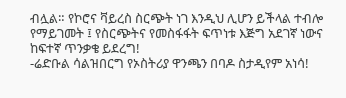ብሏል። የኮሮና ቫይረስ ስርጭት ነገ እንዲህ ሊሆን ይችላል ተብሎ የማይገመት ፤ የስርጭትና የመስፋፋት ፍጥነቱ እጅግ አደገኛ ነውና ከፍተኛ ጥንቃቄ ይደረግ!
-ሬድቡል ሳልዝበርግ የኦስትሪያ ዋንጫን በባዶ ስታዲየም አነሳ!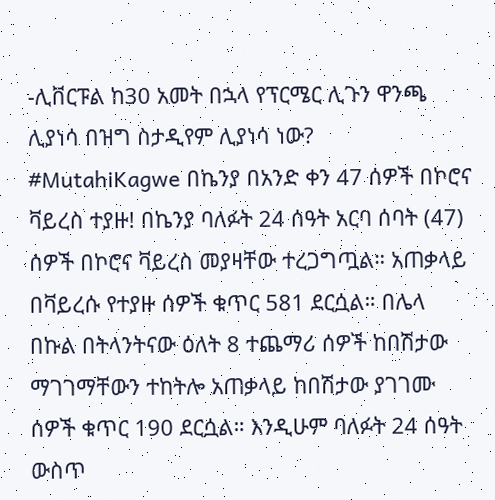-ሊቨርፑል ከ30 አመት በኋላ የፕርሜር ሊጉን ዋንጫ ሊያነሳ በዝግ ስታዲየም ሊያነሳ ነው?
#MutahiKagwe በኬንያ በአንድ ቀን 47 ሰዎች በኮሮና ቫይረስ ተያዙ! በኬንያ ባለፉት 24 ሰዓት አርባ ሰባት (47) ሰዎች በኮሮና ቫይረስ መያዛቸው ተረጋግጧል። አጠቃላይ በቫይረሱ የተያዙ ሰዎች ቁጥር 581 ደርሷል። በሌላ በኩል በትላንትናው ዕለት 8 ተጨማሪ ሰዎች ከበሽታው ማገገማቸውን ተከትሎ አጠቃላይ ከበሽታው ያገገሙ ሰዎች ቁጥር 190 ደርሷል። እንዲሁም ባለፉት 24 ሰዓት ውስጥ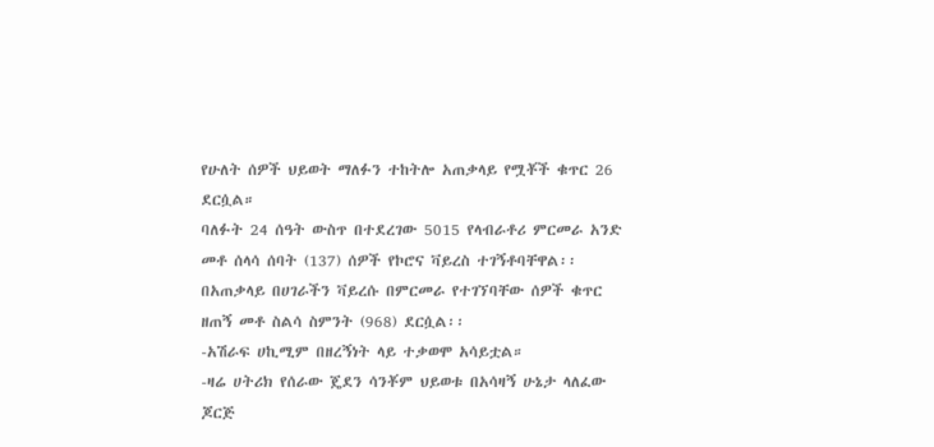የሁለት ሰዎች ህይወት ማለፉን ተከትሎ አጠቃላይ የሟቾች ቁጥር 26 ደርሷል።
ባለፉት 24 ሰዓት ውስጥ በተደረገው 5015 የላብራቶሪ ምርመራ አንድ መቶ ሰላሳ ሰባት (137) ሰዎች የኮሮና ቫይረስ ተገኝቶባቸዋል፡፡ በአጠቃላይ በሀገራችን ቫይረሱ በምርመራ የተገኘባቸው ሰዎች ቁጥር ዘጠኝ መቶ ስልሳ ስምንት (968) ደርሷል፡፡
-አሽራፍ ሀኪሚም በዘረኝነት ላይ ተቃወሞ አሳይቷል።
-ዛሬ ሀትሪክ የሰራው ጄደን ሳንቾም ህይወቱ በአሳዛኝ ሁኔታ ላለፈው ጆርጅ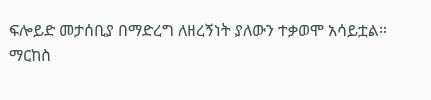ፍሎይድ መታሰቢያ በማድረግ ለዘረኝነት ያለውን ተቃወሞ አሳይቷል።
ማርከስ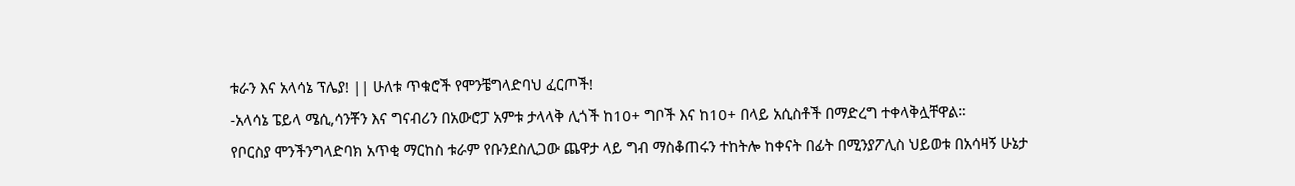ቱራን እና አላሳኔ ፕሌያ! || ሁለቱ ጥቁሮች የሞንቼግላድባህ ፈርጦች!
-አላሳኔ ፔይላ ሜሲ,ሳንቾን እና ግናብሪን በአውሮፓ አምቱ ታላላቅ ሊጎች ከ10+ ግቦች እና ከ10+ በላይ አሲስቶች በማድረግ ተቀላቅሏቸዋል።
የቦርስያ ሞንችንግላድባክ አጥቂ ማርከስ ቱራም የቡንደስሊጋው ጨዋታ ላይ ግብ ማስቆጠሩን ተከትሎ ከቀናት በፊት በሚንያፖሊስ ህይወቱ በአሳዛኝ ሁኔታ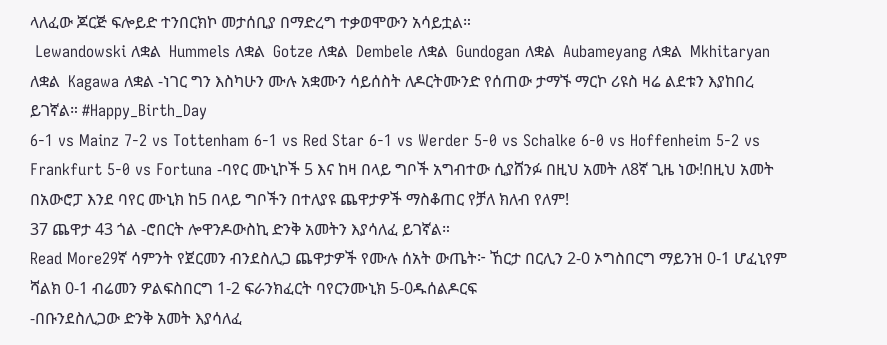ላለፈው ጆርጅ ፍሎይድ ተንበርክኮ መታሰቢያ በማድረግ ተቃወሞውን አሳይቷል።
 Lewandowski ለቋል  Hummels ለቋል  Gotze ለቋል  Dembele ለቋል  Gundogan ለቋል  Aubameyang ለቋል  Mkhitaryan ለቋል  Kagawa ለቋል -ነገር ግን እስካሁን ሙሉ አቋሙን ሳይሰስት ለዶርትሙንድ የሰጠው ታማኙ ማርኮ ሪዩስ ዛሬ ልደቱን እያከበረ ይገኛል። #Happy_Birth_Day
6-1 vs Mainz 7-2 vs Tottenham 6-1 vs Red Star 6-1 vs Werder 5-0 vs Schalke 6-0 vs Hoffenheim 5-2 vs Frankfurt 5-0 vs Fortuna -ባየር ሙኒኮች 5 እና ከዛ በላይ ግቦች አግብተው ሲያሸንፉ በዚህ አመት ለ8ኛ ጊዜ ነው!በዚህ አመት በአውሮፓ እንደ ባየር ሙኒክ ከ5 በላይ ግቦችን በተለያዩ ጨዋታዎች ማስቆጠር የቻለ ክለብ የለም!
37 ጨዋታ 43 ጎል -ሮበርት ሎዋንዶውስኪ ድንቅ አመትን እያሳለፈ ይገኛል።
Read More29ኛ ሳምንት የጀርመን ብንደስሊጋ ጨዋታዎች የሙሉ ሰአት ውጤት፦ ኸርታ በርሊን 2-0 ኦግስበርግ ማይንዝ 0-1 ሆፈኒየም ሻልክ 0-1 ብሬመን ዎልፍስበርግ 1-2 ፍራንክፈርት ባየርንሙኒክ 5-0ዱሰልዶርፍ
-በቡንደስሊጋው ድንቅ አመት እያሳለፈ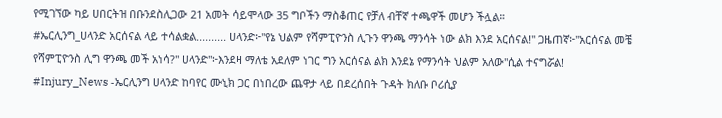የሚገኘው ካይ ሀበርትዝ በቡንደስሊጋው 21 አመት ሳይሞላው 35 ግቦችን ማስቆጠር የቻለ ብቸኛ ተጫዋች መሆን ችሏል።
#ኤርሊንግ_ሀላንድ አርሰናል ላይ ተሳልቋል.......... ሀላንድ፦"የኔ ህልም የሻምፒዮንስ ሊጉን ዋንጫ ማንሳት ነው ልክ እንደ አርሰናል!" ጋዜጠኛ፦"አርሰናል መቼ የሻምፒዮንስ ሊግ ዋንጫ መች አነሳ?" ሀላንድ"፦እንደዛ ማለቴ አደለም ነገር ግን አርሰናል ልክ እንደኔ የማንሳት ህልም አለው"ሲል ተናግሯል!
#Injury_News -ኤርሊንግ ሀላንድ ከባየር ሙኒክ ጋር በነበረው ጨዋታ ላይ በደረሰበት ጉዳት ክለቡ ቦሪሲያ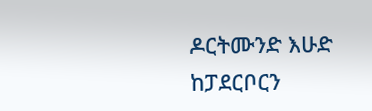ዶርትሙንድ እሁድ ከፓደርቦርን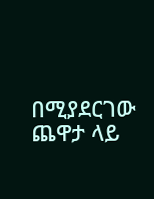በሚያደርገው ጨዋታ ላይ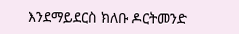እንደማይደርስ ክለቡ ዶርትመንድ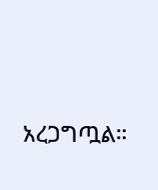አረጋግጧል።